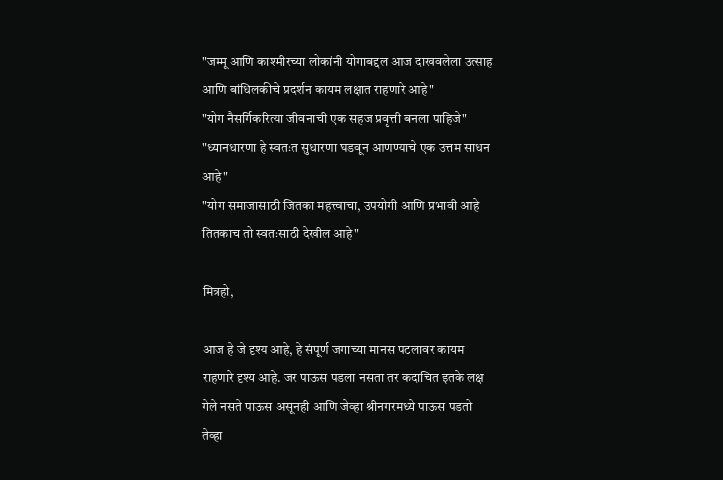"जम्मू आणि काश्मीरच्या लोकांनी योगाबद्दल आज दाखवलेला उत्साह आणि बांधिलकीचे प्रदर्शन कायम लक्षात राहणारे आहे"
"योग नैसर्गिकरित्या जीवनाची एक सहज प्रवृत्ती बनला पाहिजे"
"ध्यानधारणा हे स्वतःत सुधारणा घडवून आणण्याचे एक उत्तम साधन आहे"
"योग समाजासाठी जितका महत्त्वाचा, उपयोगी आणि प्रभावी आहे तितकाच तो स्वतःसाठी देखील आहे"

मित्रहो,

आज हे जे दृश्य आहे, हे संपूर्ण जगाच्या मानस पटलावर कायम राहणारे दृश्‍य आहे. जर पाऊस पडला नसता तर कदाचित इतके लक्ष गेले नसते पाऊस असूनही आणि जेव्हा श्रीनगरमध्ये पाऊस पडतो तेव्हा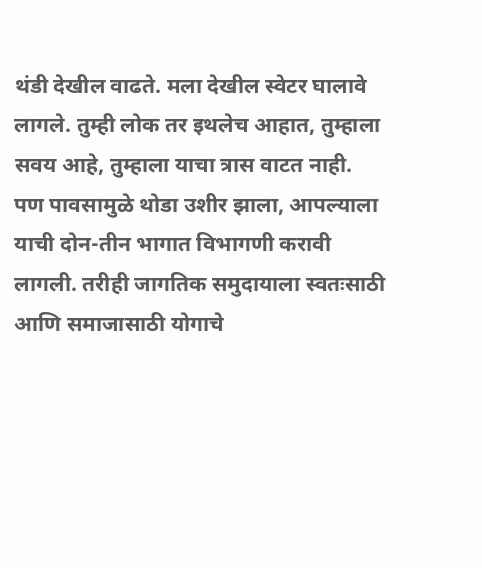थंडी देखील वाढते. मला देखील स्वेटर घालावे लागले. तुम्ही लोक तर इथलेच आहात, तुम्हाला सवय आहे, तुम्हाला याचा त्रास वाटत नाही. पण पावसामुळे थोडा उशीर झाला, आपल्याला याची दोन-तीन भागात विभागणी करावी लागली. तरीही जागतिक समुदायाला स्वतःसाठी आणि समाजासाठी योगाचे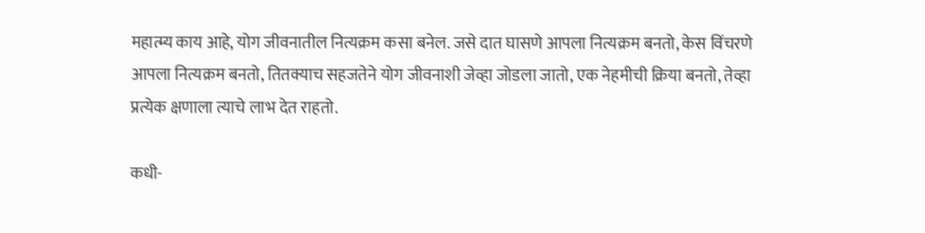महात्म्य काय आहे, योग जीवनातील नित्यक्रम कसा बनेल. जसे दात घासणे आपला नित्यक्रम बनतो, केस विंचरणे आपला नित्यक्रम बनतो, तितक्याच सहजतेने योग जीवनाशी जेव्हा जोडला जातो, एक नेहमीची क्रिया बनतो, तेव्हा प्रत्येक क्षणाला त्याचे लाभ देत राहतो.

कधी-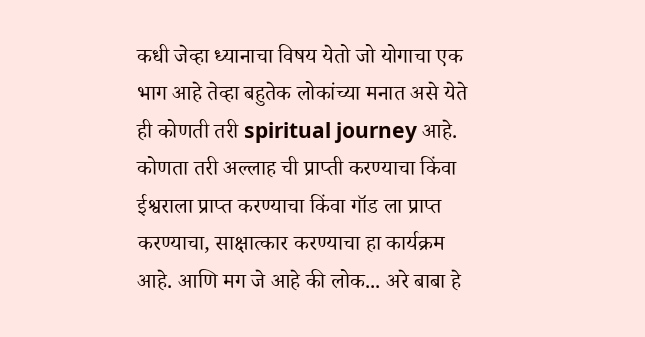कधी जेव्हा ध्यानाचा विषय येतो जो योगाचा एक भाग आहे तेव्हा बहुतेक लोकांच्या मनात असे येते ही कोणती तरी spiritual journey आहे. कोणता तरी अल्लाह ची प्राप्ती करण्याचा किंवा ईश्वराला प्राप्त करण्याचा किंवा गॉड ला प्राप्त करण्याचा, साक्षात्कार करण्याचा हा कार्यक्रम आहे. आणि मग जे आहे की लोक... अरे बाबा हे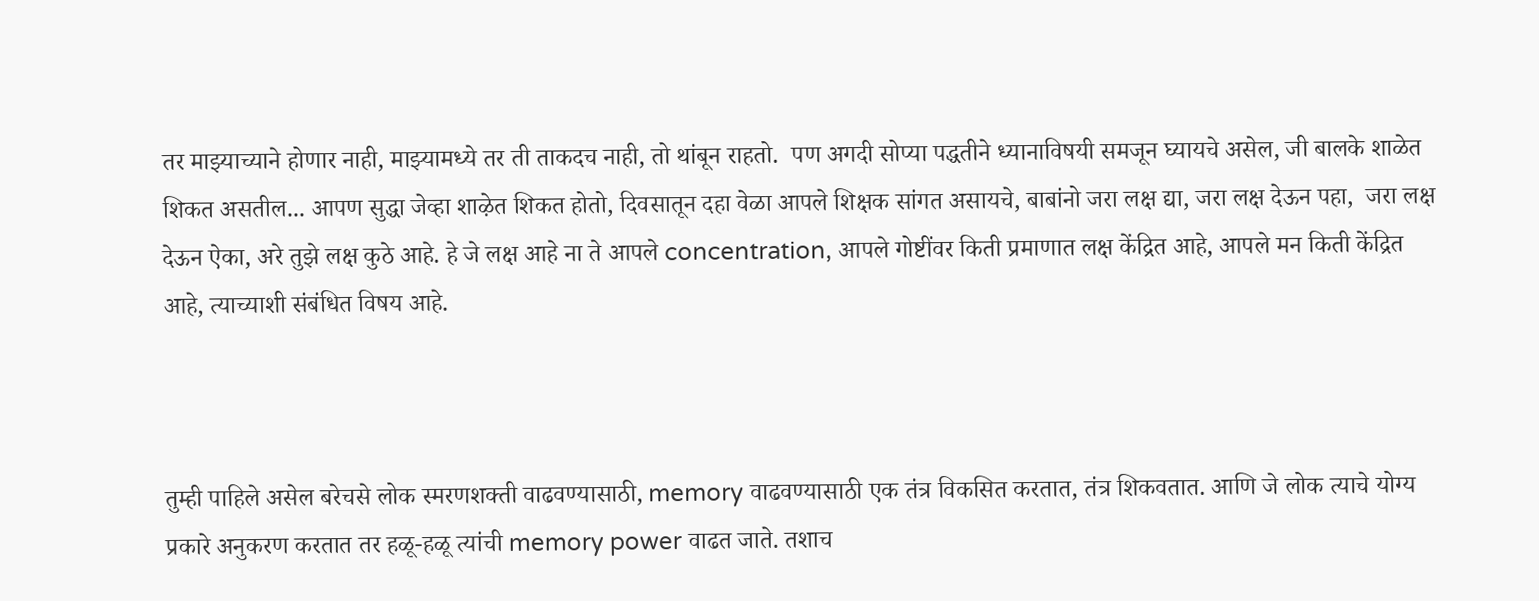तर माझ्याच्याने होणार नाही, माझ्यामध्ये तर ती ताकदच नाही, तो थांबून राहतो.  पण अगदी सोप्या पद्धतीने ध्यानाविषयी समजून घ्यायचे असेल, जी बालके शाळेत शिकत असतील... आपण सुद्धा जेव्हा शाऴेत शिकत होतो, दिवसातून दहा वेळा आपले शिक्षक सांगत असायचे, बाबांनो जरा लक्ष द्या, जरा लक्ष देऊन पहा,  जरा लक्ष देऊन ऐका, अरे तुझे लक्ष कुठे आहे. हे जे लक्ष आहे ना ते आपले concentration, आपले गोष्टींवर किती प्रमाणात लक्ष केंद्रित आहे, आपले मन किती केंद्रित आहे, त्याच्याशी संबंधित विषय आहे.



तुम्ही पाहिले असेल बरेचसे लोक स्मरणशक्ती वाढवण्यासाठी, memory वाढवण्यासाठी एक तंत्र विकसित करतात, तंत्र शिकवतात. आणि जे लोक त्याचे योग्य प्रकारे अनुकरण करतात तर हळू-हळू त्यांची memory power वाढत जाते. तशाच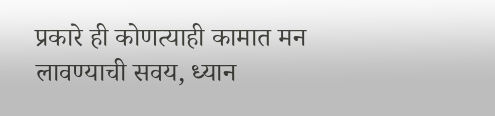प्रकारे ही कोणत्याही कामात मन लावण्याची सवय, ध्यान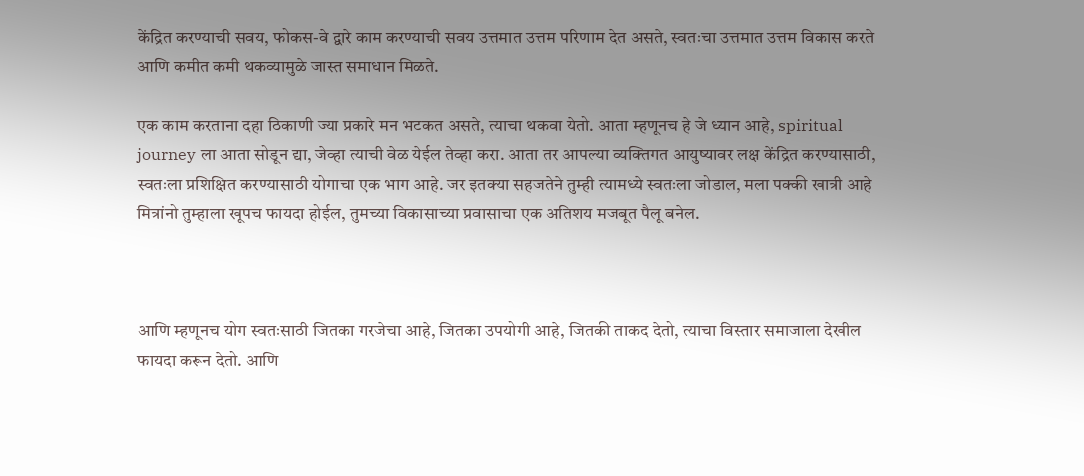केंद्रित करण्याची सवय, फोकस-वे द्वारे काम करण्याची सवय उत्तमात उत्तम परिणाम देत असते, स्वतःचा उत्तमात उत्तम विकास करते आणि कमीत कमी थकव्यामुळे जास्त समाधान मिळते.

एक काम करताना दहा ठिकाणी ज्या प्रकारे मन भटकत असते, त्याचा थकवा येतो. आता म्हणूनच हे जे ध्यान आहे, spiritual journey ला आता सोडून द्या, जेव्हा त्याची वेळ येईल तेव्हा करा. आता तर आपल्या व्यक्तिगत आयुष्यावर लक्ष केंद्रित करण्यासाठी, स्वतःला प्रशिक्षित करण्यासाठी योगाचा एक भाग आहे. जर इतक्या सहजतेने तुम्ही त्यामध्ये स्वतःला जोडाल, मला पक्की खात्री आहे मित्रांनो तुम्हाला खूपच फायदा होईल, तुमच्या विकासाच्या प्रवासाचा एक अतिशय मजबूत पैलू बनेल.



आणि म्हणूनच योग स्वतःसाठी जितका गरजेचा आहे, जितका उपयोगी आहे, जितकी ताकद देतो, त्याचा विस्तार समाजाला देखील फायदा करून देतो. आणि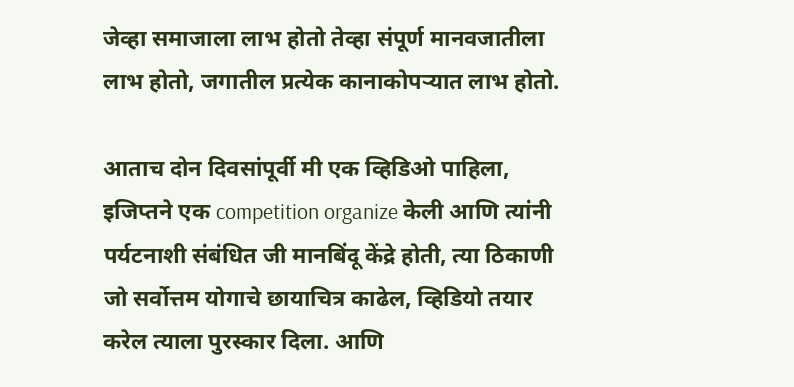जेव्हा समाजाला लाभ होतो तेव्हा संपूर्ण मानवजातीला लाभ होतो, जगातील प्रत्येक कानाकोपऱ्यात लाभ होतो.

आताच दोन दिवसांपूर्वी मी एक व्हिडिओ पाहिला, इजिप्तने एक competition organize केली आणि त्यांनी पर्यटनाशी संबंधित जी मानबिंदू केंद्रे होती, त्या ठिकाणी जो सर्वोत्तम योगाचे छायाचित्र काढेल, व्हिडियो तयार करेल त्याला पुरस्कार दिला. आणि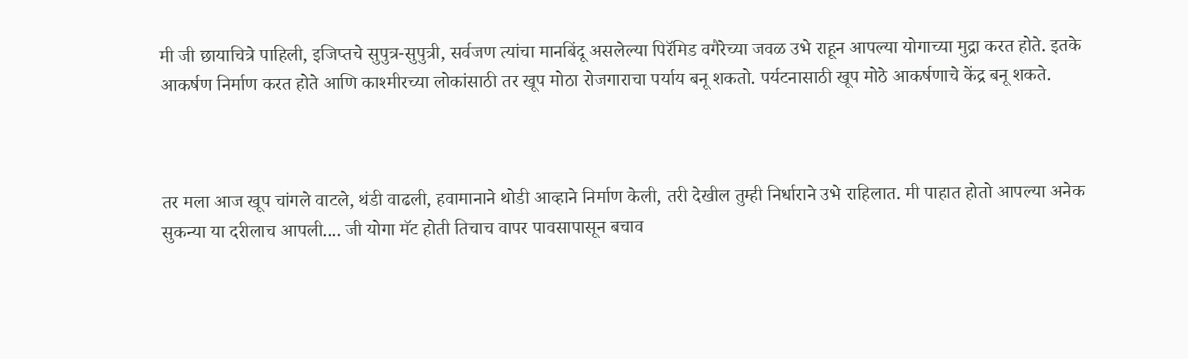मी जी छायाचित्रे पाहिली, इजिप्तचे सुपुत्र-सुपुत्री, सर्वजण त्यांचा मानबिंदू असलेल्या पिरॅमिड वगैरेच्या जवळ उभे राहून आपल्या योगाच्या मुद्रा करत होते. इतके आकर्षण निर्माण करत होते आणि काश्मीरच्या लोकांसाठी तर खूप मोठा रोजगाराचा पर्याय बनू शकतो. पर्यटनासाठी खूप मोठे आकर्षणाचे केंद्र बनू शकते.



तर मला आज खूप चांगले वाटले, थंडी वाढली, हवामानाने थोडी आव्हाने निर्माण केली, तरी देखील तुम्ही निर्धाराने उभे राहिलात. मी पाहात होतो आपल्या अनेक सुकन्या या दरीलाच आपली.... जी योगा मॅट होती तिचाच वापर पावसापासून बचाव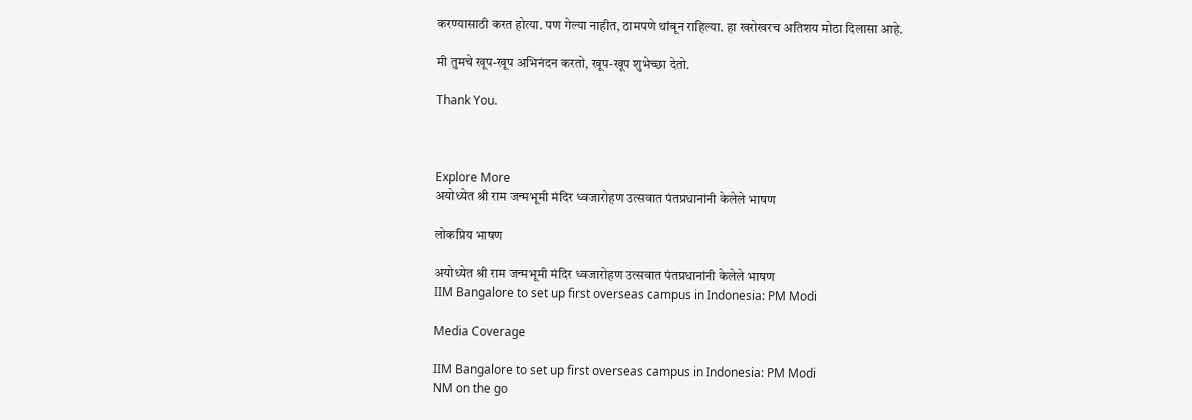करण्यासाठी करत होत्या. पण गेल्या नाहीत, ठामपणे थांबून राहिल्या. हा खरोखरच अतिशय मोठा दिलासा आहे.

मी तुमचे खूप-खूप अभिनंदन करतो, खूप-खूप शुभेच्छा देतो.

Thank You.



Explore More
अयोध्येत श्री राम जन्मभूमी मंदिर ध्वजारोहण उत्सवात पंतप्रधानांनी केलेले भाषण

लोकप्रिय भाषण

अयोध्येत श्री राम जन्मभूमी मंदिर ध्वजारोहण उत्सवात पंतप्रधानांनी केलेले भाषण
IIM Bangalore to set up first overseas campus in Indonesia: PM Modi

Media Coverage

IIM Bangalore to set up first overseas campus in Indonesia: PM Modi
NM on the go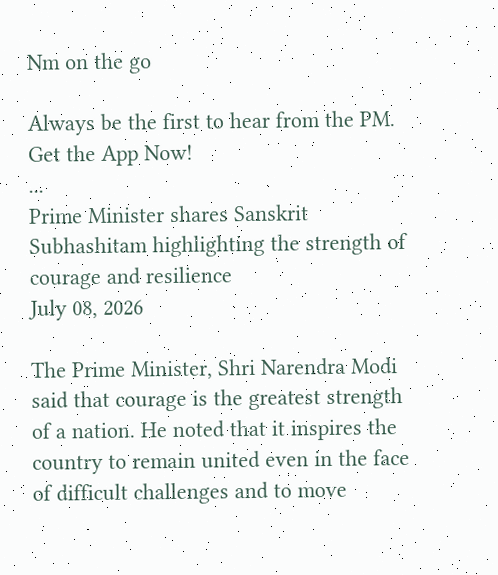Nm on the go

Always be the first to hear from the PM. Get the App Now!
...
Prime Minister shares Sanskrit Subhashitam highlighting the strength of courage and resilience
July 08, 2026

The Prime Minister, Shri Narendra Modi said that courage is the greatest strength of a nation. He noted that it inspires the country to remain united even in the face of difficult challenges and to move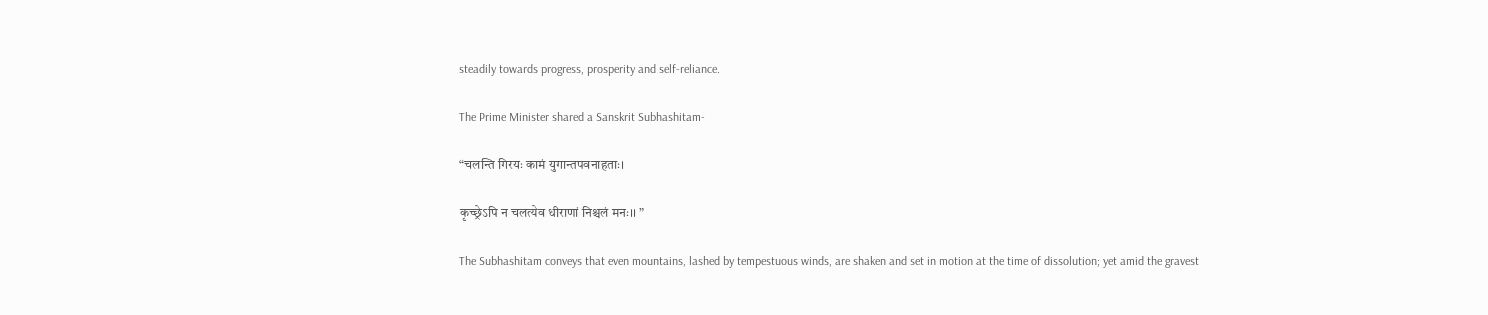steadily towards progress, prosperity and self-reliance.

The Prime Minister shared a Sanskrit Subhashitam-

“चलन्ति गिरयः कामं युगान्तपवनाहताः।

कृच्छ्रेऽपि न चलत्येव धीराणां निश्चलं मनः।। ”

The Subhashitam conveys that even mountains, lashed by tempestuous winds, are shaken and set in motion at the time of dissolution; yet amid the gravest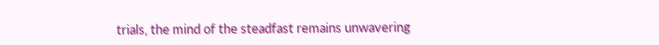trials, the mind of the steadfast remains unwavering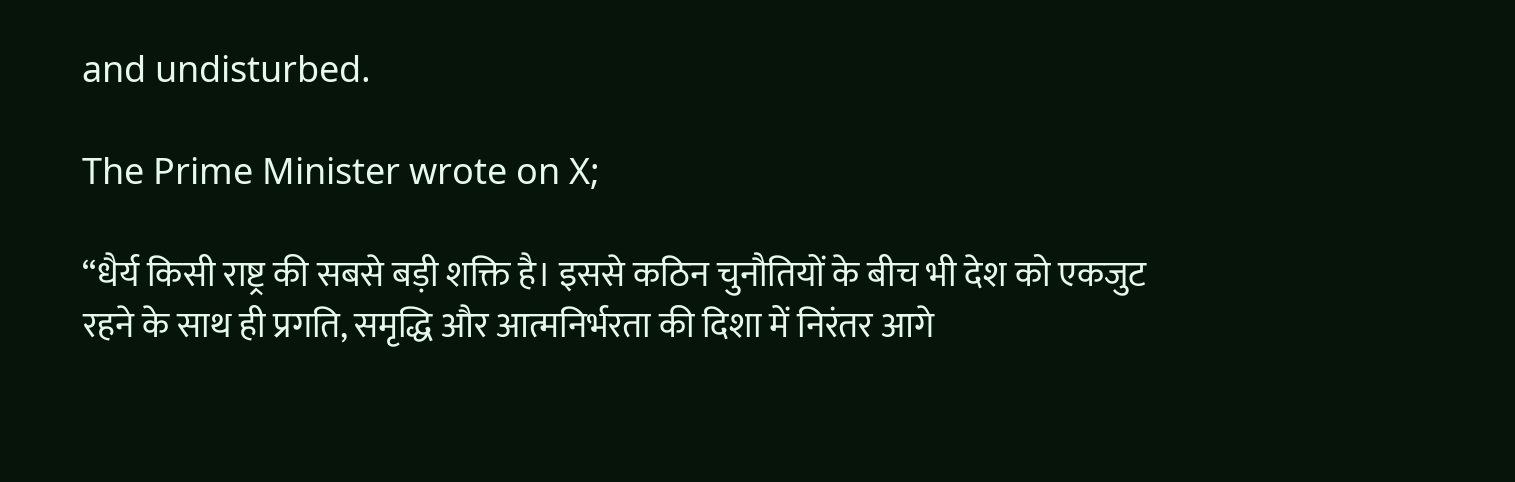and undisturbed.

The Prime Minister wrote on X;

“धैर्य किसी राष्ट्र की सबसे बड़ी शक्ति है। इससे कठिन चुनौतियों के बीच भी देश को एकजुट रहने के साथ ही प्रगति, समृद्धि और आत्मनिर्भरता की दिशा में निरंतर आगे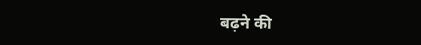बढ़ने की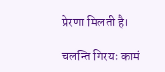प्रेरणा मिलती है।

चलन्ति गिरयः कामं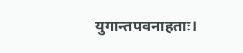युगान्तपवनाहताः।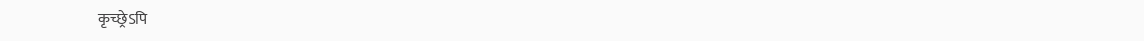कृच्छ्रेऽपि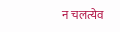न चलत्येव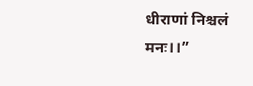धीराणां निश्चलं मनः।।”